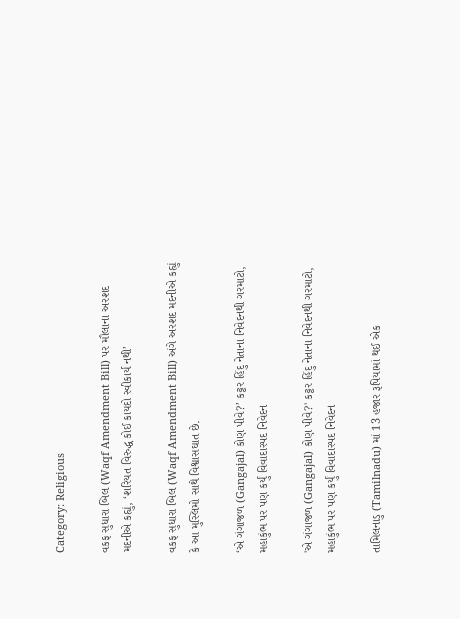Category: Religious

વકફ સુધારા બિલ (Waqf Amendment Bill) પર મૌલાના અરશદ મદનીએ કહ્યું, ‘શરિયત વિરુદ્ધ કોઈ કાયદો સ્વીકાર્ય નથી’

વકફ સુધારા બિલ (Waqf Amendment Bill) અંગે અરશદ મદનીએ કહ્યું કે આ મુસ્લિમો સાથે વિશ્વાસઘાત છે.

‘એ ગંગાજળ (Gangajal) કોણ પીવે?’ કટ્ટર હિંદુ નેતાના નિવેદનથી ગરમાટો, મહાકુંભ પર પણ કર્યું વિવાદાસ્પદ નિવેદન

'એ ગંગાજળ (Gangajal) કોણ પીવે?' કટ્ટર હિંદુ નેતાના નિવેદનથી ગરમાટો, મહાકુંભ પર પણ કર્યું વિવાદાસ્પદ નિવેદન

તામિલનાડુ (Tamilnadu) માં 13 હજાર રૂપિયામાં થઈ એક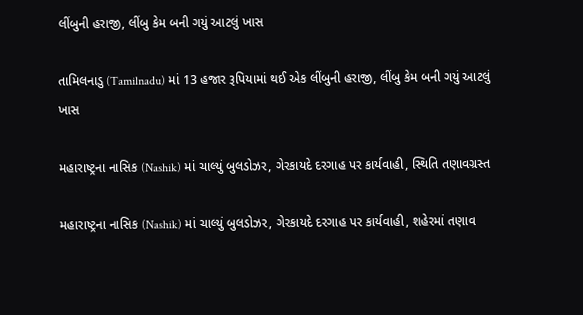લીંબુની હરાજી, લીંબુ કેમ બની ગયું આટલું ખાસ

તામિલનાડુ (Tamilnadu) માં 13 હજાર રૂપિયામાં થઈ એક લીંબુની હરાજી, લીંબુ કેમ બની ગયું આટલું ખાસ

મહારાષ્ટ્રના નાસિક (Nashik) માં ચાલ્યું બુલડોઝર, ગેરકાયદે દરગાહ પર કાર્યવાહી, સ્થિતિ તણાવગ્રસ્ત

મહારાષ્ટ્રના નાસિક (Nashik) માં ચાલ્યું બુલડોઝર, ગેરકાયદે દરગાહ પર કાર્યવાહી, શહેરમાં તણાવ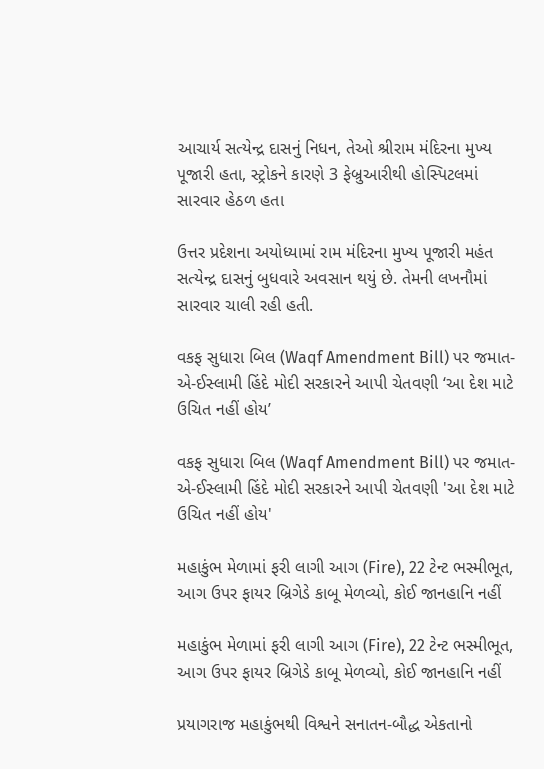આચાર્ય સત્યેન્દ્ર દાસનું નિધન, તેઓ શ્રીરામ મંદિરના મુખ્ય પૂજારી હતા, સ્ટ્રોકને કારણે 3 ફેબ્રુઆરીથી હોસ્પિટલમાં સારવાર હેઠળ હતા

ઉત્તર પ્રદેશના અયોધ્યામાં રામ મંદિરના મુખ્ય પૂજારી મહંત સત્યેન્દ્ર દાસનું બુધવારે અવસાન થયું છે. તેમની લખનૌમાં સારવાર ચાલી રહી હતી.

વકફ સુધારા બિલ (Waqf Amendment Bill) પર જમાત-એ-ઈસ્લામી હિંદે મોદી સરકારને આપી ચેતવણી ‘આ દેશ માટે ઉચિત નહીં હોય’

વકફ સુધારા બિલ (Waqf Amendment Bill) પર જમાત-એ-ઈસ્લામી હિંદે મોદી સરકારને આપી ચેતવણી 'આ દેશ માટે ઉચિત નહીં હોય'

મહાકુંભ મેળામાં ફરી લાગી આગ (Fire), 22 ટેન્ટ ભસ્મીભૂત, આગ ઉપર ફાયર બ્રિગેડે કાબૂ મેળવ્યો, કોઈ જાનહાનિ નહીં

મહાકુંભ મેળામાં ફરી લાગી આગ (Fire), 22 ટેન્ટ ભસ્મીભૂત, આગ ઉપર ફાયર બ્રિગેડે કાબૂ મેળવ્યો, કોઈ જાનહાનિ નહીં

પ્રયાગરાજ મહાકુંભથી વિશ્વને સનાતન-બૌદ્ધ એકતાનો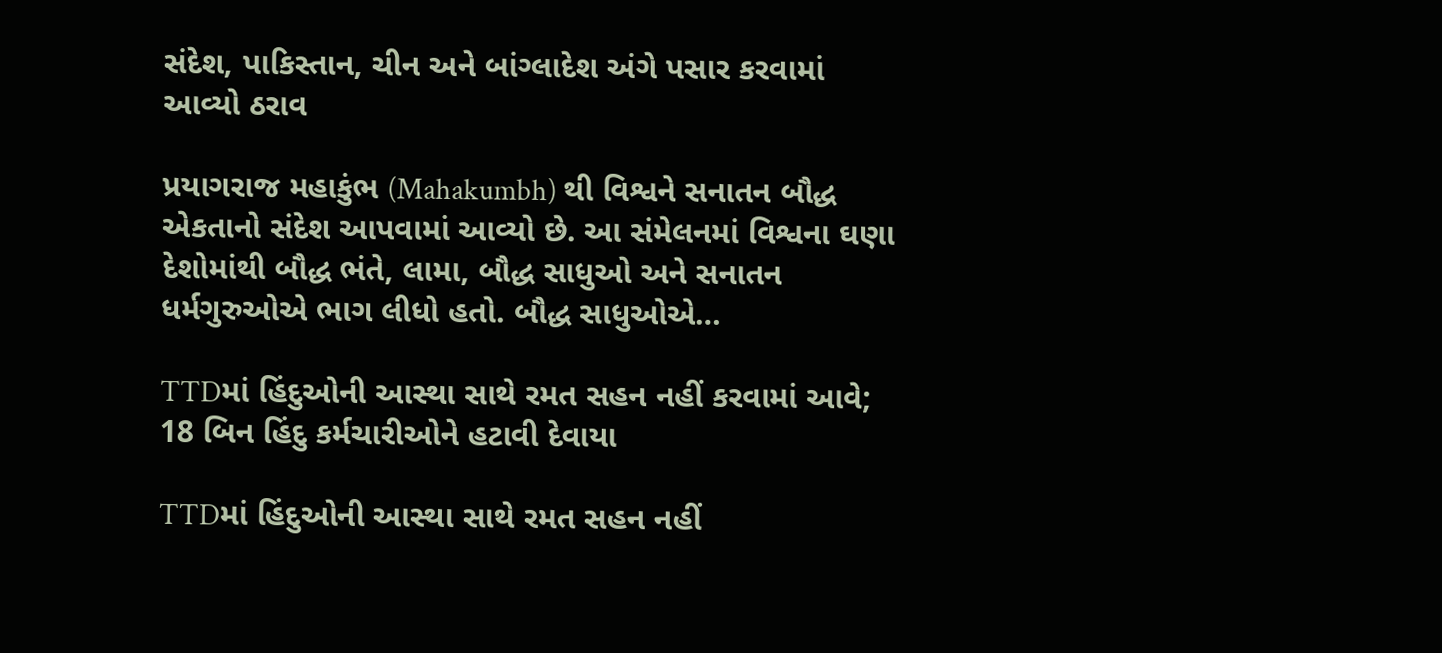સંદેશ, પાકિસ્તાન, ચીન અને બાંગ્લાદેશ અંગે પસાર કરવામાં આવ્યો ઠરાવ

પ્રયાગરાજ મહાકુંભ (Mahakumbh) થી વિશ્વને સનાતન બૌદ્ધ એકતાનો સંદેશ આપવામાં આવ્યો છે. આ સંમેલનમાં વિશ્વના ઘણા દેશોમાંથી બૌદ્ધ ભંતે, લામા, બૌદ્ધ સાધુઓ અને સનાતન ધર્મગુરુઓએ ભાગ લીધો હતો. બૌદ્ધ સાધુઓએ…

TTDમાં હિંદુઓની આસ્થા સાથે રમત સહન નહીં કરવામાં આવે; 18 બિન હિંદુ કર્મચારીઓને હટાવી દેવાયા

TTDમાં હિંદુઓની આસ્થા સાથે રમત સહન નહીં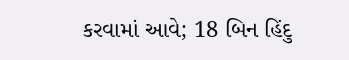કરવામાં આવે; 18 બિન હિંદુ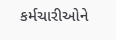કર્મચારીઓને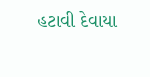હટાવી દેવાયા